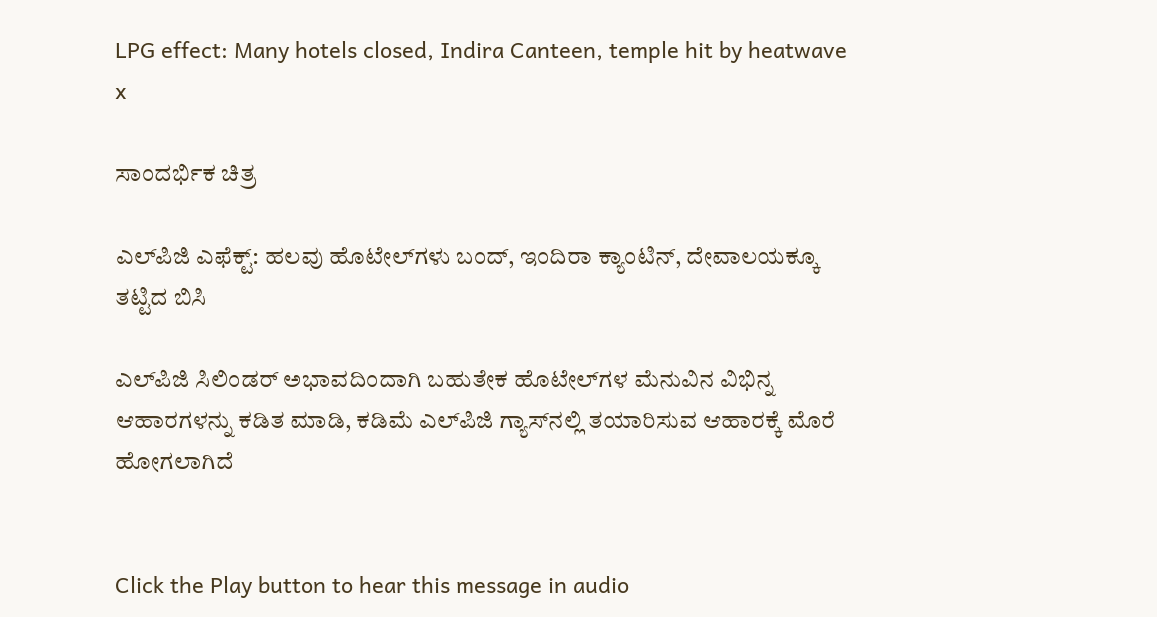LPG effect: Many hotels closed, Indira Canteen, temple hit by heatwave
x

ಸಾಂದರ್ಭಿಕ ಚಿತ್ರ

ಎಲ್‌ಪಿಜಿ ಎಫೆಕ್ಟ್: ಹಲವು ಹೊಟೇಲ್‌ಗಳು ಬಂದ್, ಇಂದಿರಾ ಕ್ಯಾಂಟಿನ್‌, ದೇವಾಲಯಕ್ಕೂ ತಟ್ಟಿದ ಬಿಸಿ

ಎಲ್‌ಪಿಜಿ ಸಿಲಿಂಡರ್‌ ಅಭಾವದಿಂದಾಗಿ ಬಹುತೇಕ ಹೊಟೇಲ್‌ಗಳ ಮೆನುವಿನ ವಿಭಿನ್ನ ಆಹಾರಗಳನ್ನು ಕಡಿತ ಮಾಡಿ, ಕಡಿಮೆ ಎಲ್‌ಪಿಜಿ ಗ್ಯಾಸ್‌ನಲ್ಲಿ ತಯಾರಿಸುವ ಆಹಾರಕ್ಕೆ ಮೊರೆ ಹೋಗಲಾಗಿದೆ


Click the Play button to hear this message in audio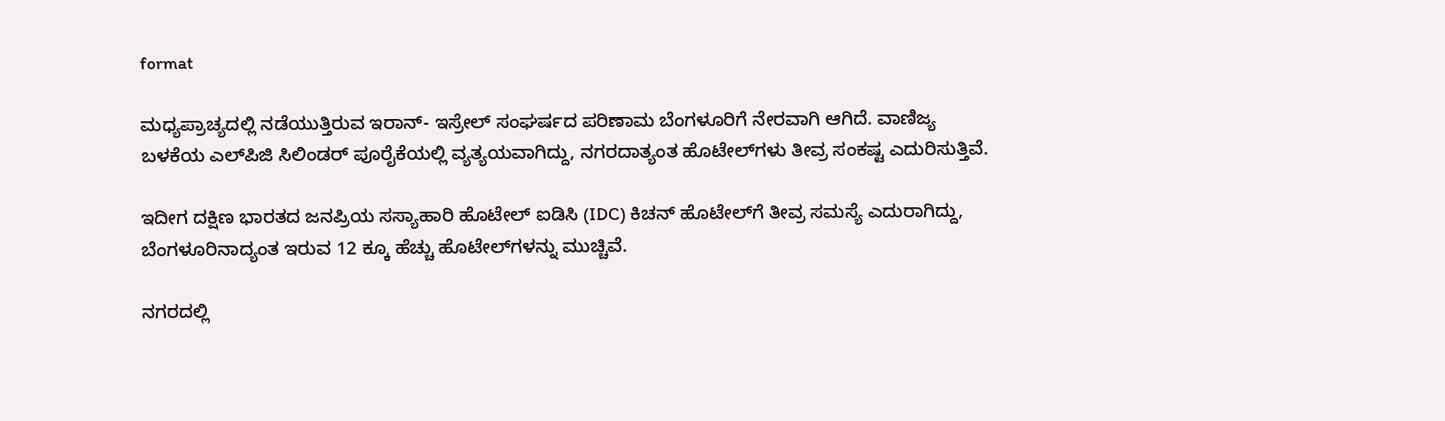format

ಮಧ್ಯಪ್ರಾಚ್ಯದಲ್ಲಿ ನಡೆಯುತ್ತಿರುವ ಇರಾನ್‌- ಇಸ್ರೇಲ್‌ ಸಂಘರ್ಷದ ಪರಿಣಾಮ ಬೆಂಗಳೂರಿಗೆ ನೇರವಾಗಿ ಆಗಿದೆ. ವಾಣಿಜ್ಯ ಬಳಕೆಯ ಎಲ್‌ಪಿಜಿ ಸಿಲಿಂಡರ್‌ ಪೂರೈಕೆಯಲ್ಲಿ ವ್ಯತ್ಯಯವಾಗಿದ್ದು, ನಗರದಾತ್ಯಂತ ಹೊಟೇಲ್‌ಗಳು ತೀವ್ರ ಸಂಕಷ್ಟ ಎದುರಿಸುತ್ತಿವೆ.

ಇದೀಗ ದಕ್ಷಿಣ ಭಾರತದ ಜನಪ್ರಿಯ ಸಸ್ಯಾಹಾರಿ ಹೊಟೇಲ್‌ ಐಡಿಸಿ (IDC) ಕಿಚನ್‌ ಹೊಟೇಲ್‌ಗೆ ತೀವ್ರ ಸಮಸ್ಯೆ ಎದುರಾಗಿದ್ದು, ಬೆಂಗಳೂರಿನಾದ್ಯಂತ ಇರುವ 12 ಕ್ಕೂ ಹೆಚ್ಚು ಹೊಟೇಲ್‌ಗಳನ್ನು ಮುಚ್ಚಿವೆ.

ನಗರದಲ್ಲಿ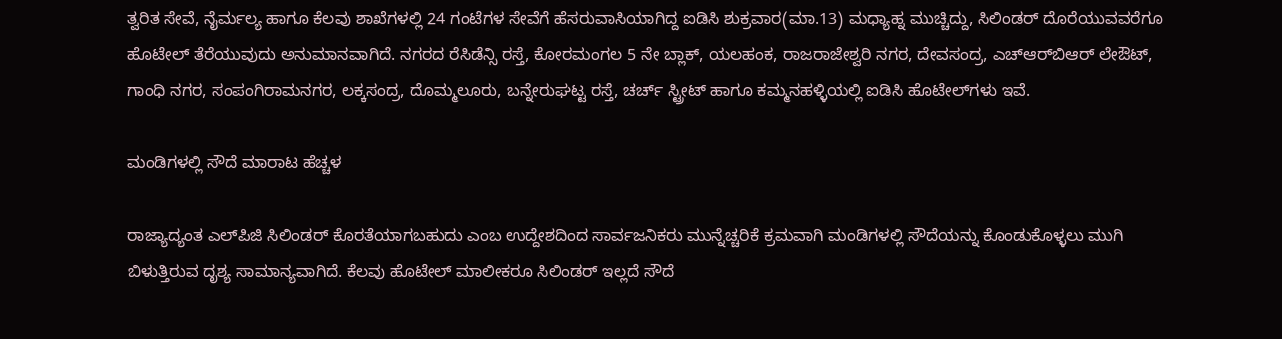ತ್ವರಿತ ಸೇವೆ, ನೈರ್ಮಲ್ಯ ಹಾಗೂ ಕೆಲವು ಶಾಖೆಗಳಲ್ಲಿ 24 ಗಂಟೆಗಳ ಸೇವೆಗೆ ಹೆಸರುವಾಸಿಯಾಗಿದ್ದ ಐಡಿಸಿ ಶುಕ್ರವಾರ(ಮಾ.13) ಮಧ್ಯಾಹ್ನ ಮುಚ್ಚಿದ್ದು, ಸಿಲಿಂಡರ್‌ ದೊರೆಯುವವರೆಗೂ ಹೊಟೇಲ್‌ ತೆರೆಯುವುದು ಅನುಮಾನವಾಗಿದೆ. ನಗರದ ರೆಸಿಡೆನ್ಸಿ ರಸ್ತೆ, ಕೋರಮಂಗಲ 5 ನೇ ಬ್ಲಾಕ್, ಯಲಹಂಕ, ರಾಜರಾಜೇಶ್ವರಿ ನಗರ, ದೇವಸಂದ್ರ, ಎಚ್‌ಆರ್‌ಬಿಆರ್‌ ಲೇಔಟ್, ಗಾಂಧಿ ನಗರ, ಸಂಪಂಗಿರಾಮನಗರ, ಲಕ್ಕಸಂದ್ರ, ದೊಮ್ಮಲೂರು, ಬನ್ನೇರುಘಟ್ಟ ರಸ್ತೆ, ಚರ್ಚ್ ಸ್ಟ್ರೀಟ್ ಹಾಗೂ ಕಮ್ಮನಹಳ್ಳಿಯಲ್ಲಿ ಐಡಿಸಿ ಹೊಟೇಲ್‌ಗಳು ಇವೆ.

ಮಂಡಿಗಳಲ್ಲಿ ಸೌದೆ ಮಾರಾಟ ಹೆಚ್ಚಳ

ರಾಜ್ಯಾದ್ಯಂತ ಎಲ್‌ಪಿಜಿ ಸಿಲಿಂಡರ್‌ ಕೊರತೆಯಾಗಬಹುದು ಎಂಬ ಉದ್ದೇಶದಿಂದ ಸಾರ್ವಜನಿಕರು ಮುನ್ನೆಚ್ಚರಿಕೆ ಕ್ರಮವಾಗಿ ಮಂಡಿಗಳಲ್ಲಿ ಸೌದೆಯನ್ನು ಕೊಂಡುಕೊಳ್ಳಲು ಮುಗಿ ಬಿಳುತ್ತಿರುವ ದೃಶ್ಯ ಸಾಮಾನ್ಯವಾಗಿದೆ. ಕೆಲವು ಹೊಟೇಲ್‌ ಮಾಲೀಕರೂ ಸಿಲಿಂಡರ್‌ ಇಲ್ಲದೆ ಸೌದೆ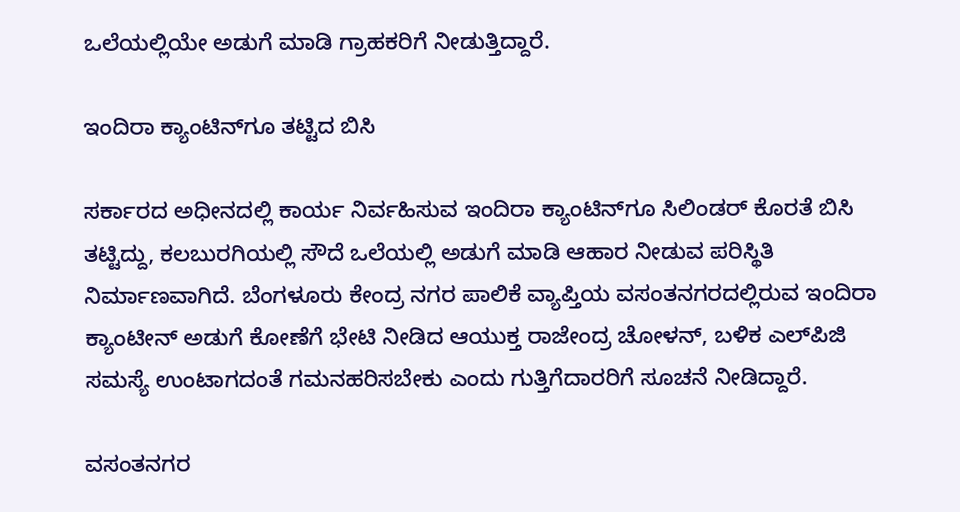ಒಲೆಯಲ್ಲಿಯೇ ಅಡುಗೆ ಮಾಡಿ ಗ್ರಾಹಕರಿಗೆ ನೀಡುತ್ತಿದ್ದಾರೆ.

ಇಂದಿರಾ ಕ್ಯಾಂಟಿನ್‌ಗೂ ತಟ್ಟಿದ ಬಿಸಿ

ಸರ್ಕಾರದ ಅಧೀನದಲ್ಲಿ ಕಾರ್ಯ ನಿರ್ವಹಿಸುವ ಇಂದಿರಾ ಕ್ಯಾಂಟಿನ್‌ಗೂ ಸಿಲಿಂಡರ್‌ ಕೊರತೆ ಬಿಸಿ ತಟ್ಟಿದ್ದು, ಕಲಬುರಗಿಯಲ್ಲಿ ಸೌದೆ ಒಲೆಯಲ್ಲಿ ಅಡುಗೆ ಮಾಡಿ ಆಹಾರ ನೀಡುವ ಪರಿಸ್ಥಿತಿ ನಿರ್ಮಾಣವಾಗಿದೆ. ಬೆಂಗಳೂರು ಕೇಂದ್ರ ನಗರ ಪಾಲಿಕೆ ವ್ಯಾಪ್ತಿಯ ವಸಂತನಗರದಲ್ಲಿರುವ ಇಂದಿರಾ ಕ್ಯಾಂಟೀನ್ ಅಡುಗೆ ಕೋಣೆಗೆ ಭೇಟಿ ನೀಡಿದ ಆಯುಕ್ತ ರಾಜೇಂದ್ರ ಚೋಳನ್, ಬಳಿಕ ಎಲ್‌ಪಿಜಿ ಸಮಸ್ಯೆ ಉಂಟಾಗದಂತೆ ಗಮನಹರಿಸಬೇಕು ಎಂದು ಗುತ್ತಿಗೆದಾರರಿಗೆ ಸೂಚನೆ ನೀಡಿದ್ದಾರೆ.

ವಸಂತನಗರ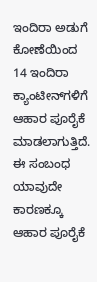ಇಂದಿರಾ ಅಡುಗೆ ಕೋಣೆಯಿಂದ 14 ಇಂದಿರಾ ಕ್ಯಾಂಟೀನ್‌ಗಳಿಗೆ ಆಹಾರ ಪೂರೈಕೆ ಮಾಡಲಾಗುತ್ತಿದೆ. ಈ ಸಂಬಂಧ ಯಾವುದೇ ಕಾರಣಕ್ಕೂ ಆಹಾರ ಪೂರೈಕೆ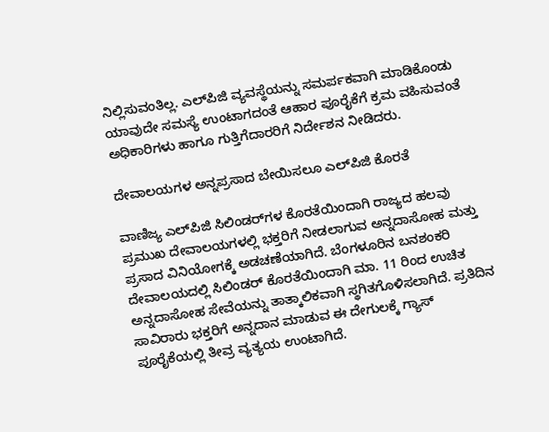ನಿಲ್ಲಿಸುವಂತಿಲ್ಲ. ಎಲ್‌ಪಿಜಿ ವ್ಯವಸ್ಥೆಯನ್ನು ಸಮರ್ಪಕವಾಗಿ ಮಾಡಿಕೊಂಡು ಯಾವುದೇ ಸಮಸ್ಯೆ ಉಂಟಾಗದಂತೆ ಆಹಾರ ಪೂರೈಕೆಗೆ ಕ್ರಮ ವಹಿಸುವಂತೆ ಅಧಿಕಾರಿಗಳು ಹಾಗೂ ಗುತ್ತಿಗೆದಾರರಿಗೆ ನಿರ್ದೇಶನ ನೀಡಿದರು.

ದೇವಾಲಯಗಳ ಅನ್ನಪ್ರಸಾದ ಬೇಯಿಸಲೂ ಎಲ್‌ಪಿಜಿ ಕೊರತೆ

ವಾಣಿಜ್ಯ ಎಲ್‌ಪಿಜಿ ಸಿಲಿಂಡರ್‌ಗಳ ಕೊರತೆಯಿಂದಾಗಿ ರಾಜ್ಯದ ಹಲವು ಪ್ರಮುಖ ದೇವಾಲಯಗಳಲ್ಲಿ ಭಕ್ತರಿಗೆ ನೀಡಲಾಗುವ ಅನ್ನದಾಸೋಹ ಮತ್ತು ಪ್ರಸಾದ ವಿನಿಯೋಗಕ್ಕೆ ಅಡಚಣೆಯಾಗಿದೆ. ಬೆಂಗಳೂರಿನ ಬನಶಂಕರಿ ದೇವಾಲಯದಲ್ಲಿ ಸಿಲಿಂಡರ್ ಕೊರತೆಯಿಂದಾಗಿ ಮಾ. 11 ರಿಂದ ಉಚಿತ ಅನ್ನದಾಸೋಹ ಸೇವೆಯನ್ನು ತಾತ್ಕಾಲಿಕವಾಗಿ ಸ್ಥಗಿತಗೊಳಿಸಲಾಗಿದೆ. ಪ್ರತಿದಿನ ಸಾವಿರಾರು ಭಕ್ತರಿಗೆ ಅನ್ನದಾನ ಮಾಡುವ ಈ ದೇಗುಲಕ್ಕೆ ಗ್ಯಾಸ್ ಪೂರೈಕೆಯಲ್ಲಿ ತೀವ್ರ ವ್ಯತ್ಯಯ ಉಂಟಾಗಿದೆ.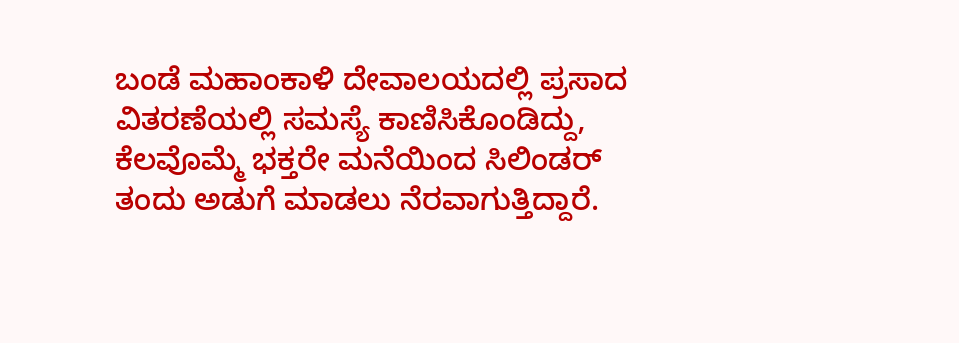ಬಂಡೆ ಮಹಾಂಕಾಳಿ ದೇವಾಲಯದಲ್ಲಿ ಪ್ರಸಾದ ವಿತರಣೆಯಲ್ಲಿ ಸಮಸ್ಯೆ ಕಾಣಿಸಿಕೊಂಡಿದ್ದು, ಕೆಲವೊಮ್ಮೆ ಭಕ್ತರೇ ಮನೆಯಿಂದ ಸಿಲಿಂಡರ್ ತಂದು ಅಡುಗೆ ಮಾಡಲು ನೆರವಾಗುತ್ತಿದ್ದಾರೆ.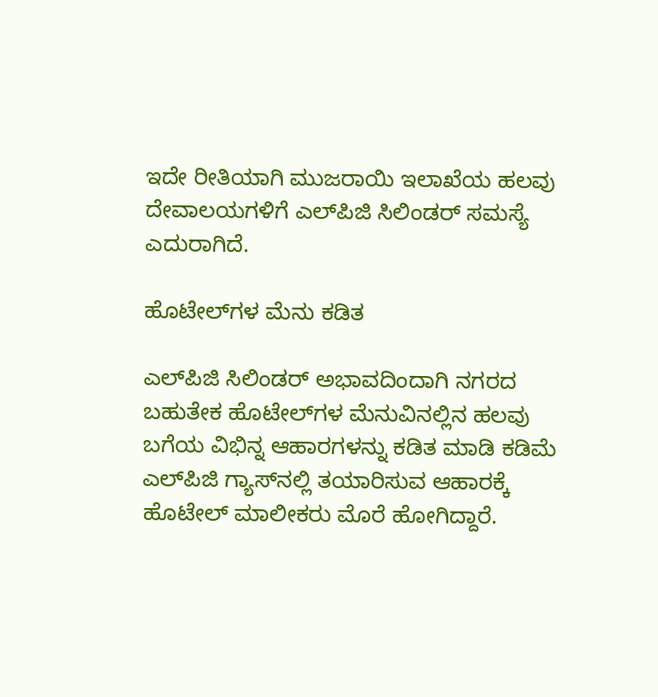ಇದೇ ರೀತಿಯಾಗಿ ಮುಜರಾಯಿ ಇಲಾಖೆಯ ಹಲವು ದೇವಾಲಯಗಳಿಗೆ ಎಲ್‌ಪಿಜಿ ಸಿಲಿಂಡರ್‌ ಸಮಸ್ಯೆ ಎದುರಾಗಿದೆ.

ಹೊಟೇಲ್‌ಗಳ ಮೆನು ಕಡಿತ

ಎಲ್‌ಪಿಜಿ ಸಿಲಿಂಡರ್‌ ಅಭಾವದಿಂದಾಗಿ ನಗರದ ಬಹುತೇಕ ಹೊಟೇಲ್‌ಗಳ ಮೆನುವಿನಲ್ಲಿನ ಹಲವು ಬಗೆಯ ವಿಭಿನ್ನ ಆಹಾರಗಳನ್ನು ಕಡಿತ ಮಾಡಿ ಕಡಿಮೆ ಎಲ್‌ಪಿಜಿ ಗ್ಯಾಸ್‌ನಲ್ಲಿ ತಯಾರಿಸುವ ಆಹಾರಕ್ಕೆ ಹೊಟೇಲ್‌ ಮಾಲೀಕರು ಮೊರೆ ಹೋಗಿದ್ದಾರೆ.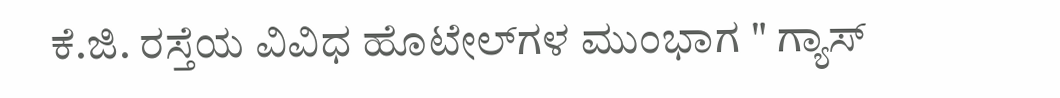ಕೆ.ಜಿ. ರಸ್ತೆಯ ವಿವಿಧ ಹೊಟೇಲ್‌ಗಳ ಮುಂಭಾಗ " ಗ್ಯಾಸ್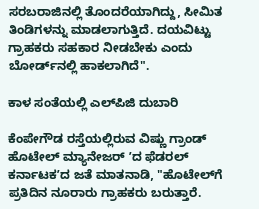ಸರಬರಾಜಿನಲ್ಲಿ ತೊಂದರೆಯಾಗಿದ್ದು, ಸೀಮಿತ ತಿಂಡಿಗಳನ್ನು ಮಾಡಲಾಗುತ್ತಿದೆ. ದಯವಿಟ್ಟು ಗ್ರಾಹಕರು ಸಹಕಾರ ನೀಡಬೇಕು ಎಂದು ಬೋರ್ಡ್‌ನಲ್ಲಿ ಹಾಕಲಾಗಿದೆ".

ಕಾಳ ಸಂತೆಯಲ್ಲಿ ಎಲ್‌ಪಿಜಿ ದುಬಾರಿ

ಕೆಂಪೇಗೌಡ ರಸ್ತೆಯಲ್ಲಿರುವ ವಿಷ್ಣು ಗ್ರಾಂಡ್‌ ಹೊಟೇಲ್‌ ಮ್ಯಾನೇಜರ್‌ ʼದ ಫೆಡರಲ್‌ ಕರ್ನಾಟಕʼದ ಜತೆ ಮಾತನಾಡಿ, "ಹೊಟೇಲ್‌ಗೆ ಪ್ರತಿದಿನ ನೂರಾರು ಗ್ರಾಹಕರು ಬರುತ್ತಾರೆ.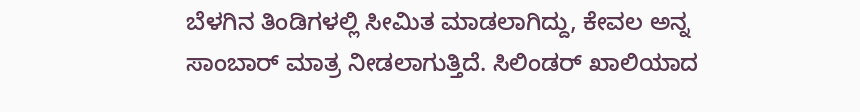ಬೆಳಗಿನ ತಿಂಡಿಗಳಲ್ಲಿ ಸೀಮಿತ ಮಾಡಲಾಗಿದ್ದು, ಕೇವಲ ಅನ್ನ ಸಾಂಬಾರ್ ಮಾತ್ರ ನೀಡಲಾಗುತ್ತಿದೆ. ಸಿಲಿಂಡರ್ ಖಾಲಿಯಾದ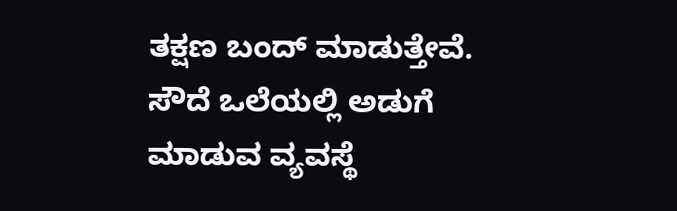ತಕ್ಷಣ ಬಂದ್ ಮಾಡುತ್ತೇವೆ. ಸೌದೆ ಒಲೆಯಲ್ಲಿ ಅಡುಗೆ ಮಾಡುವ ವ್ಯವಸ್ಥೆ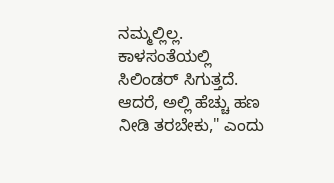ನಮ್ಮಲ್ಲಿಲ್ಲ. ಕಾಳಸಂತೆಯಲ್ಲಿ ಸಿಲಿಂಡರ್ ಸಿಗುತ್ತದೆ. ಆದರೆ, ಅಲ್ಲಿ ಹೆಚ್ಚು ಹಣ ನೀಡಿ ತರಬೇಕು," ಎಂದು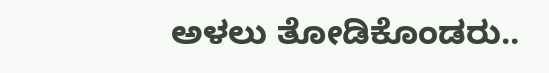ಅಳಲು ತೋಡಿಕೊಂಡರು..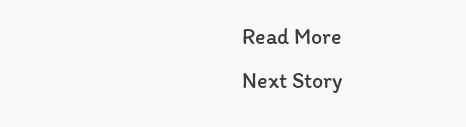Read More
Next Story